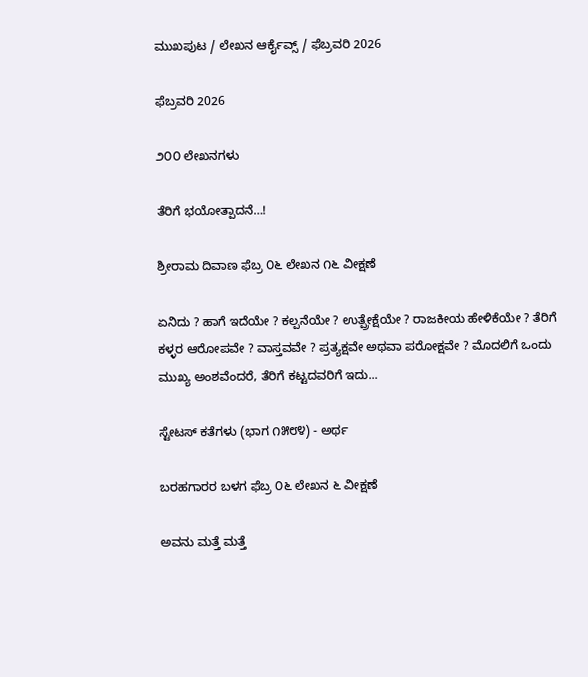ಮುಖಪುಟ / ಲೇಖನ ಆರ್ಕೈವ್ಸ್ / ಫೆಬ್ರವರಿ 2026

ಫೆಬ್ರವರಿ 2026

೨೦೦ ಲೇಖನಗಳು

ತೆರಿಗೆ ಭಯೋತ್ಪಾದನೆ…!

ಶ್ರೀರಾಮ ದಿವಾಣ ಫೆಬ್ರ ೦೬ ಲೇಖನ ೧೬ ವೀಕ್ಷಣೆ

ಏನಿದು ? ಹಾಗೆ ಇದೆಯೇ ? ಕಲ್ಪನೆಯೇ ? ಉತ್ಪ್ರೇಕ್ಷೆಯೇ ? ರಾಜಕೀಯ ಹೇಳಿಕೆಯೇ ? ತೆರಿಗೆ ಕಳ್ಳರ ಆರೋಪವೇ ? ವಾಸ್ತವವೇ ? ಪ್ರತ್ಯಕ್ಷವೇ ಅಥವಾ ಪರೋಕ್ಷವೇ ? ಮೊದಲಿಗೆ ಒಂದು ಮುಖ್ಯ ಅಂಶವೆಂದರೆ, ತೆರಿಗೆ ಕಟ್ಟದವರಿಗೆ ಇದು...

ಸ್ಟೇಟಸ್ ಕತೆಗಳು (ಭಾಗ ೧೫೮೪) - ಅರ್ಥ

ಬರಹಗಾರರ ಬಳಗ ಫೆಬ್ರ ೦೬ ಲೇಖನ ೬ ವೀಕ್ಷಣೆ

ಅವನು ಮತ್ತೆ ಮತ್ತೆ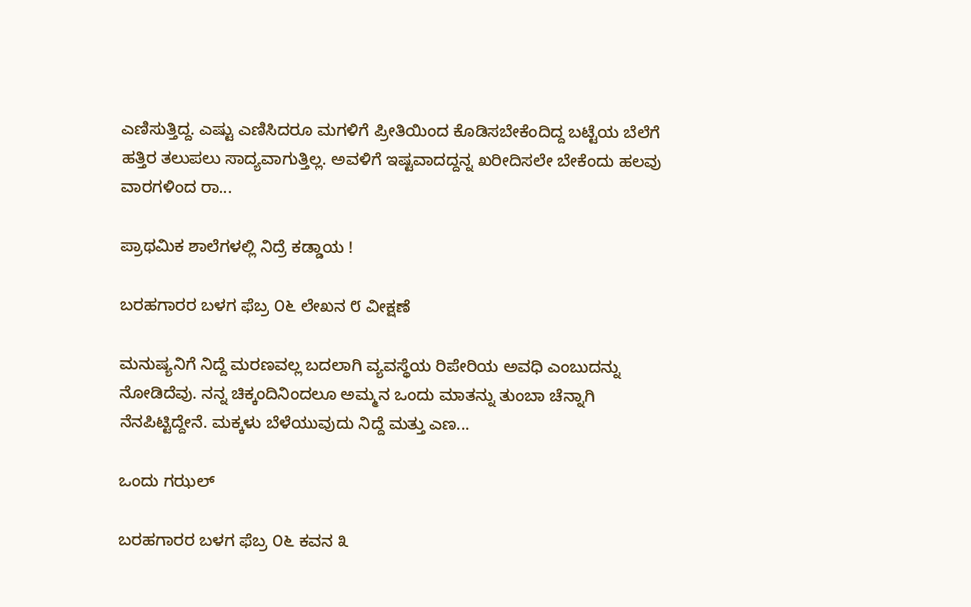ಎಣಿಸುತ್ತಿದ್ದ. ಎಷ್ಟು ಎಣಿಸಿದರೂ ಮಗಳಿಗೆ ಪ್ರೀತಿಯಿಂದ ಕೊಡಿಸಬೇಕೆಂದಿದ್ದ ಬಟ್ಟೆಯ ಬೆಲೆಗೆ ಹತ್ತಿರ ತಲುಪಲು ಸಾದ್ಯವಾಗುತ್ತಿಲ್ಲ. ಅವಳಿಗೆ ಇಷ್ಟವಾದದ್ದನ್ನ ಖರೀದಿಸಲೇ ಬೇಕೆಂದು ಹಲವು ವಾರಗಳಿಂದ ರಾ...

ಪ್ರಾಥಮಿಕ ಶಾಲೆಗಳಲ್ಲಿ ನಿದ್ರೆ ಕಡ್ಡಾಯ !

ಬರಹಗಾರರ ಬಳಗ ಫೆಬ್ರ ೦೬ ಲೇಖನ ೮ ವೀಕ್ಷಣೆ

ಮನುಷ್ಯನಿಗೆ ನಿದ್ದೆ ಮರಣವಲ್ಲ ಬದಲಾಗಿ ವ್ಯವಸ್ಥೆಯ ರಿಪೇರಿಯ ಅವಧಿ ಎಂಬುದನ್ನು ನೋಡಿದೆವು. ನನ್ನ ಚಿಕ್ಕಂದಿನಿಂದಲೂ ಅಮ್ಮನ ಒಂದು ಮಾತನ್ನು ತುಂಬಾ ಚೆನ್ನಾಗಿ ನೆನಪಿಟ್ಟಿದ್ದೇನೆ. ಮಕ್ಕಳು ಬೆಳೆಯುವುದು ನಿದ್ದೆ ಮತ್ತು ಎಣ...

ಒಂದು ಗಝಲ್

ಬರಹಗಾರರ ಬಳಗ ಫೆಬ್ರ ೦೬ ಕವನ ೩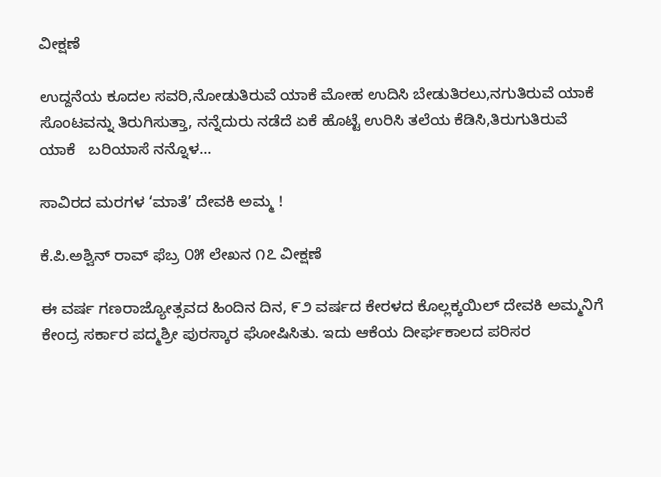ವೀಕ್ಷಣೆ

ಉದ್ದನೆಯ ಕೂದಲ ಸವರಿ,ನೋಡುತಿರುವೆ ಯಾಕೆ ಮೋಹ ಉದಿಸಿ ಬೇಡುತಿರಲು,ನಗುತಿರುವೆ ಯಾಕೆ   ಸೊಂಟವನ್ನು ತಿರುಗಿಸುತ್ತಾ, ನನ್ನೆದುರು ನಡೆದೆ ಏಕೆ ಹೊಟ್ಟೆ ಉರಿಸಿ ತಲೆಯ ಕೆಡಿಸಿ,ತಿರುಗುತಿರುವೆ ಯಾಕೆ   ಬರಿಯಾಸೆ ನನ್ನೊಳ...

ಸಾವಿರದ ಮರಗಳ ‘ಮಾತೆ’ ದೇವಕಿ ಅಮ್ಮ !

ಕೆ.ಪಿ.ಅಶ್ವಿನ್ ರಾವ್ ಫೆಬ್ರ ೦೫ ಲೇಖನ ೧೭ ವೀಕ್ಷಣೆ

ಈ ವರ್ಷ ಗಣರಾಜ್ಯೋತ್ಸವದ ಹಿಂದಿನ ದಿನ, ೯೨ ವರ್ಷದ ಕೇರಳದ ಕೊಲ್ಲಕ್ಕಯಿಲ್ ದೇವಕಿ ಅಮ್ಮನಿಗೆ ಕೇಂದ್ರ ಸರ್ಕಾರ ಪದ್ಮಶ್ರೀ ಪುರಸ್ಕಾರ ಘೋಷಿಸಿತು. ಇದು ಆಕೆಯ ದೀರ್ಘಕಾಲದ ಪರಿಸರ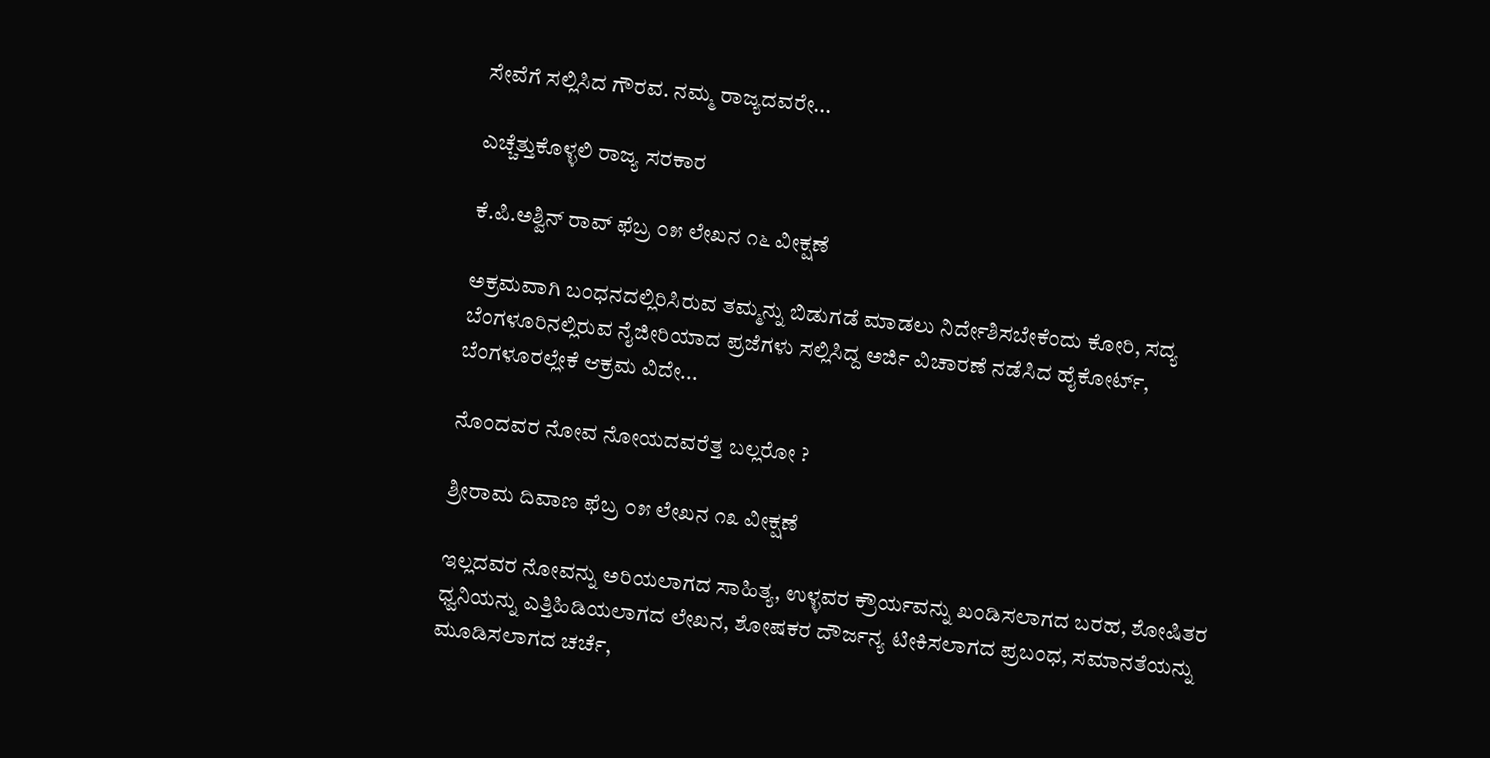ಸೇವೆಗೆ ಸಲ್ಲಿಸಿದ ಗೌರವ. ನಮ್ಮ ರಾಜ್ಯದವರೇ...

ಎಚ್ಚೆತ್ತುಕೊಳ್ಳಲಿ ರಾಜ್ಯ ಸರಕಾರ

ಕೆ.ಪಿ.ಅಶ್ವಿನ್ ರಾವ್ ಫೆಬ್ರ ೦೫ ಲೇಖನ ೧೬ ವೀಕ್ಷಣೆ

ಅಕ್ರಮವಾಗಿ ಬಂಧನದಲ್ಲಿರಿಸಿರುವ ತಮ್ಮನ್ನು ಬಿಡುಗಡೆ ಮಾಡಲು ನಿರ್ದೇಶಿಸಬೇಕೆಂದು ಕೋರಿ, ಸದ್ಯ ಬೆಂಗಳೂರಿನಲ್ಲಿರುವ ನೈಜೀರಿಯಾದ ಪ್ರಜೆಗಳು ಸಲ್ಲಿಸಿದ್ದ ಅರ್ಜಿ ವಿಚಾರಣೆ ನಡೆಸಿದ ಹೈಕೋರ್ಟ್, ಬೆಂಗಳೂರಲ್ಲೇಕೆ ಆಕ್ರಮ ವಿದೇ...

ನೊಂದವರ ನೋವ ನೋಯದವರೆತ್ತ ಬಲ್ಲರೋ ?

ಶ್ರೀರಾಮ ದಿವಾಣ ಫೆಬ್ರ ೦೫ ಲೇಖನ ೧೩ ವೀಕ್ಷಣೆ

ಇಲ್ಲದವರ ನೋವನ್ನು ಅರಿಯಲಾಗದ ಸಾಹಿತ್ಯ, ಉಳ್ಳವರ ಕ್ರೌರ್ಯವನ್ನು ಖಂಡಿಸಲಾಗದ ಬರಹ, ಶೋಷಿತರ ಧ್ವನಿಯನ್ನು ಎತ್ತಿಹಿಡಿಯಲಾಗದ ಲೇಖನ, ಶೋಷಕರ ದೌರ್ಜನ್ಯ ಟೀಕಿಸಲಾಗದ ಪ್ರಬಂಧ, ಸಮಾನತೆಯನ್ನು ಮೂಡಿಸಲಾಗದ ಚರ್ಚೆ,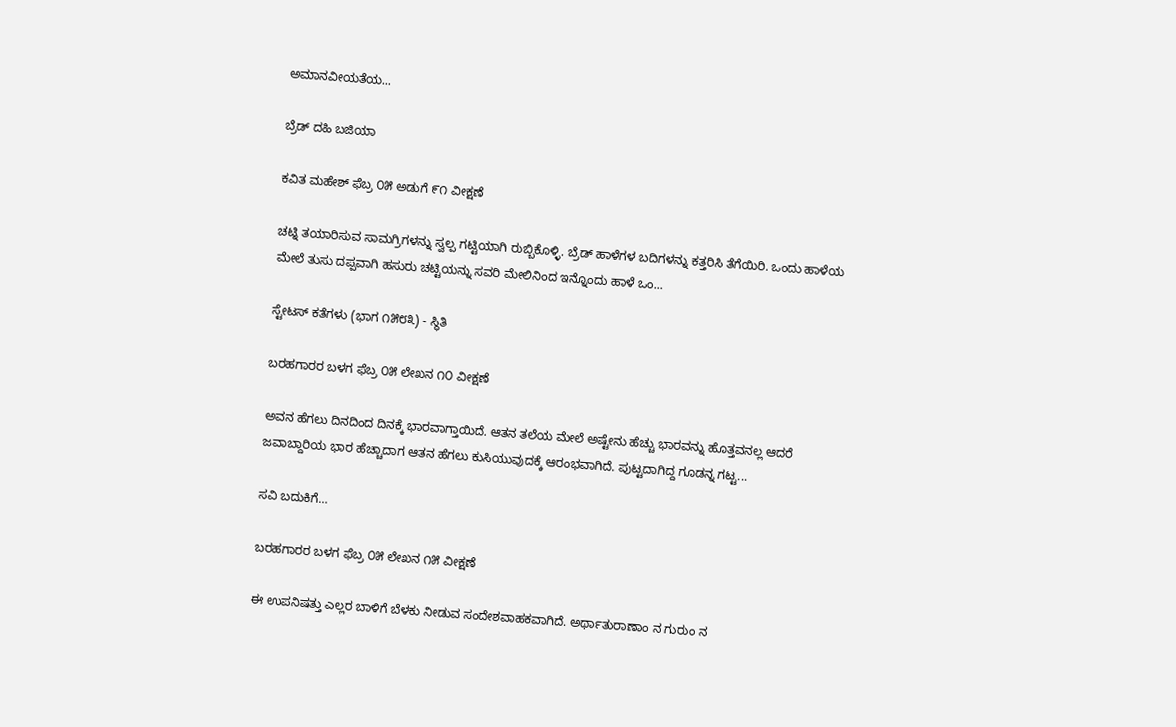ಅಮಾನವೀಯತೆಯ...

ಬ್ರೆಡ್ ದಹಿ ಬಜಿಯಾ

ಕವಿತ ಮಹೇಶ್ ಫೆಬ್ರ ೦೫ ಅಡುಗೆ ೯೧ ವೀಕ್ಷಣೆ

ಚಟ್ನಿ ತಯಾರಿಸುವ ಸಾಮಗ್ರಿಗಳನ್ನು ಸ್ವಲ್ಪ ಗಟ್ಟಿಯಾಗಿ ರುಬ್ಬಿಕೊಳ್ಳಿ. ಬ್ರೆಡ್ ಹಾಳೆಗಳ ಬದಿಗಳನ್ನು ಕತ್ತರಿಸಿ ತೆಗೆಯಿರಿ. ಒಂದು ಹಾಳೆಯ ಮೇಲೆ ತುಸು ದಪ್ಪವಾಗಿ ಹಸುರು ಚಟ್ಟಿಯನ್ನು ಸವರಿ ಮೇಲಿನಿಂದ ಇನ್ನೊಂದು ಹಾಳೆ ಒಂ...

ಸ್ಟೇಟಸ್ ಕತೆಗಳು (ಭಾಗ ೧೫೮೩) - ಸ್ಥಿತಿ

ಬರಹಗಾರರ ಬಳಗ ಫೆಬ್ರ ೦೫ ಲೇಖನ ೧೦ ವೀಕ್ಷಣೆ

ಅವನ ಹೆಗಲು ದಿನದಿಂದ ದಿನಕ್ಕೆ ಭಾರವಾಗ್ತಾಯಿದೆ. ಆತನ ತಲೆಯ ಮೇಲೆ ಅಷ್ಟೇನು ಹೆಚ್ಚು ಭಾರವನ್ನು ಹೊತ್ತವನಲ್ಲ ಆದರೆ ಜವಾಬ್ದಾರಿಯ ಭಾರ ಹೆಚ್ಚಾದಾಗ ಆತನ ಹೆಗಲು ಕುಸಿಯುವುದಕ್ಕೆ ಆರಂಭವಾಗಿದೆ. ಪುಟ್ಟದಾಗಿದ್ದ ಗೂಡನ್ನ ಗಟ್ಟ...

ಸವಿ ಬದುಕಿಗೆ…

ಬರಹಗಾರರ ಬಳಗ ಫೆಬ್ರ ೦೫ ಲೇಖನ ೧೫ ವೀಕ್ಷಣೆ

ಈ ಉಪನಿಷತ್ತು ಎಲ್ಲರ ಬಾಳಿಗೆ ಬೆಳಕು ನೀಡುವ ಸಂದೇಶವಾಹಕವಾಗಿದೆ. ಅರ್ಥಾತುರಾಣಾಂ ನ ಗುರುಂ ನ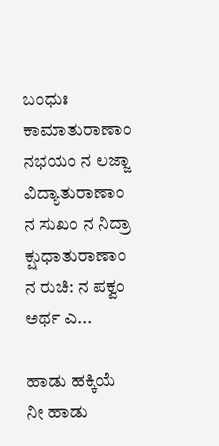ಬಂಧುಃ ಕಾಮಾತುರಾಣಾಂ ನಭಯಂ ನ ಲಜ್ಜಾ ವಿದ್ಯಾತುರಾಣಾಂ ನ ಸುಖಂ ನ ನಿದ್ರಾ  ಕ್ಷುಧಾತುರಾಣಾಂ ನ ರುಚಿ: ನ ಪಕ್ವಂ ಅರ್ಥ ಎ...

ಹಾಡು ಹಕ್ಕಿಯೆ ನೀ ಹಾಡು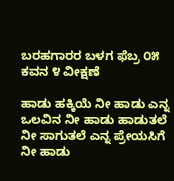ಬರಹಗಾರರ ಬಳಗ ಫೆಬ್ರ ೦೫ ಕವನ ೪ ವೀಕ್ಷಣೆ

ಹಾಡು ಹಕ್ಕಿಯೆ ನೀ ಹಾಡು ಎನ್ನ ಒಲವಿನ ನೀ ಹಾಡು ಹಾಡುತಲೆ ನೀ ಸಾಗುತಲೆ ಎನ್ನ ಪ್ರೇಯಸಿಗೆ ನೀ ಹಾಡು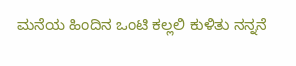ಮನೆಯ ಹಿಂದಿನ ಒಂಟಿ ಕಲ್ಲಲಿ ಕುಳಿತು ನನ್ನನೆ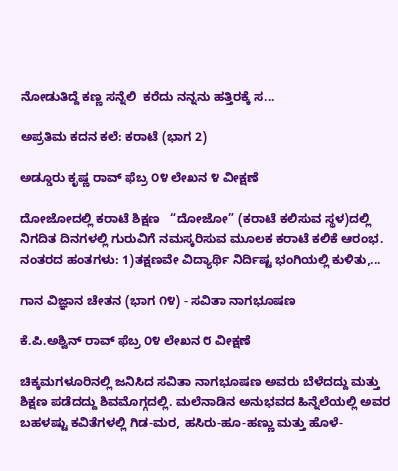ನೋಡುತಿದ್ದೆ ಕಣ್ಣ ಸನ್ನೆಲಿ  ಕರೆದು ನನ್ನನು ಹತ್ತಿರಕ್ಕೆ ಸ...

ಅಪ್ರತಿಮ ಕದನ ಕಲೆ: ಕರಾಟೆ (ಭಾಗ 2)

ಅಡ್ಡೂರು ಕೃಷ್ಣ ರಾವ್ ಫೆಬ್ರ ೦೪ ಲೇಖನ ೪ ವೀಕ್ಷಣೆ

ದೋಜೋದಲ್ಲಿ ಕರಾಟೆ ಶಿಕ್ಷಣ   “ದೋಜೋ” (ಕರಾಟೆ ಕಲಿಸುವ ಸ್ಥಳ)ದಲ್ಲಿ ನಿಗದಿತ ದಿನಗಳಲ್ಲಿ ಗುರುವಿಗೆ ನಮಸ್ಕರಿಸುವ ಮೂಲಕ ಕರಾಟೆ ಕಲಿಕೆ ಆರಂಭ. ನಂತರದ ಹಂತಗಳು: 1)ತಕ್ಷಣವೇ ವಿದ್ಯಾರ್ಥಿ ನಿರ್ದಿಷ್ಟ ಭಂಗಿಯಲ್ಲಿ ಕುಳಿತು,...

ಗಾನ ವಿಜ್ಞಾನ ಚೇತನ (ಭಾಗ ೧೪) - ಸವಿತಾ ನಾಗಭೂಷಣ

ಕೆ.ಪಿ.ಅಶ್ವಿನ್ ರಾವ್ ಫೆಬ್ರ ೦೪ ಲೇಖನ ೮ ವೀಕ್ಷಣೆ

ಚಿಕ್ಕಮಗಳೂರಿನಲ್ಲಿ ಜನಿಸಿದ ಸವಿತಾ ನಾಗಭೂಷಣ ಅವರು ಬೆಳೆದದ್ದು ಮತ್ತು ಶಿಕ್ಷಣ ಪಡೆದದ್ದು ಶಿವಮೊಗ್ಗದಲ್ಲಿ. ಮಲೆನಾಡಿನ ಅನುಭವದ ಹಿನ್ನೆಲೆಯಲ್ಲಿ ಅವರ ಬಹಳಷ್ಟು ಕವಿತೆಗಳಲ್ಲಿ ಗಿಡ-ಮರ, ಹಸಿರು-ಹೂ-ಹಣ್ಣು ಮತ್ತು ಹೊಳೆ-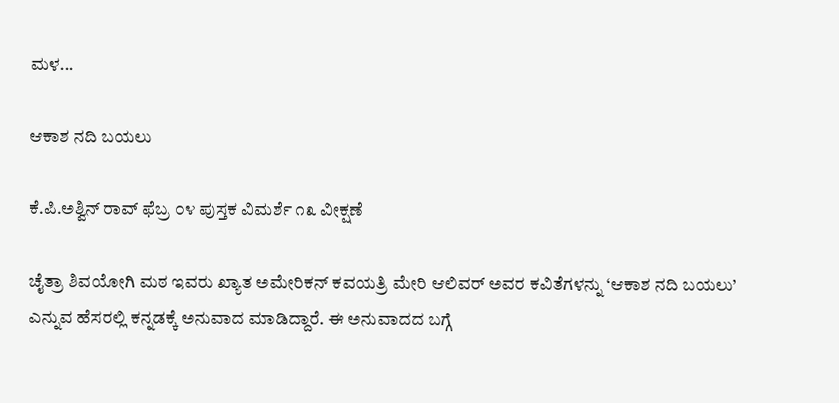ಮಳ...

ಆಕಾಶ ನದಿ ಬಯಲು

ಕೆ.ಪಿ.ಅಶ್ವಿನ್ ರಾವ್ ಫೆಬ್ರ ೦೪ ಪುಸ್ತಕ ವಿಮರ್ಶೆ ೧೩ ವೀಕ್ಷಣೆ

ಚೈತ್ರಾ ಶಿವಯೋಗಿ ಮಠ ಇವರು ಖ್ಯಾತ ಅಮೇರಿಕನ್ ಕವಯತ್ರಿ ಮೇರಿ ಆಲಿವರ್ ಅವರ ಕವಿತೆಗಳನ್ನು ‘ಆಕಾಶ ನದಿ ಬಯಲು’ ಎನ್ನುವ ಹೆಸರಲ್ಲಿ ಕನ್ನಡಕ್ಕೆ ಅನುವಾದ ಮಾಡಿದ್ದಾರೆ. ಈ ಅನುವಾದದ ಬಗ್ಗೆ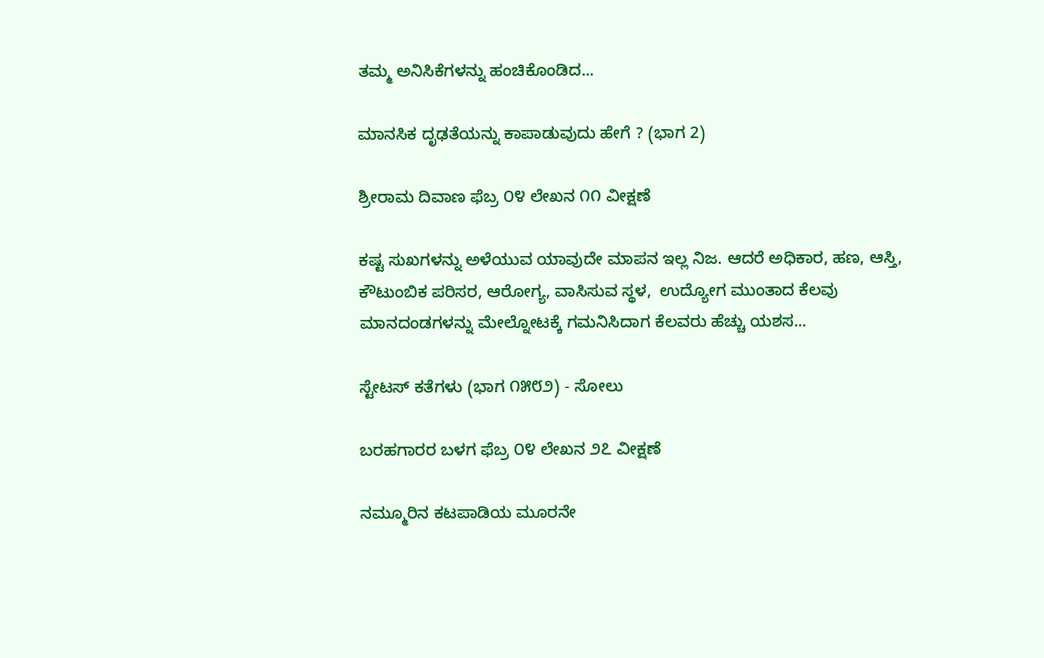ತಮ್ಮ ಅನಿಸಿಕೆಗಳನ್ನು ಹಂಚಿಕೊಂಡಿದ...

ಮಾನಸಿಕ ದೃಢತೆಯನ್ನು ಕಾಪಾಡುವುದು ಹೇಗೆ ? (ಭಾಗ 2)

ಶ್ರೀರಾಮ ದಿವಾಣ ಫೆಬ್ರ ೦೪ ಲೇಖನ ೧೧ ವೀಕ್ಷಣೆ

ಕಷ್ಟ ಸುಖಗಳನ್ನು ಅಳೆಯುವ ಯಾವುದೇ ಮಾಪನ ಇಲ್ಲ ನಿಜ. ಆದರೆ ‌ಅಧಿಕಾರ, ಹಣ, ಆಸ್ತಿ, ಕೌಟುಂಬಿಕ ಪರಿಸರ, ಆರೋಗ್ಯ, ವಾಸಿಸುವ ಸ್ಥಳ,  ಉದ್ಯೋಗ ಮುಂತಾದ ಕೆಲವು ಮಾನದಂಡಗಳನ್ನು ಮೇಲ್ನೋಟಕ್ಕೆ ಗಮನಿಸಿದಾಗ ಕೆಲವರು ಹೆಚ್ಚು ಯಶಸ...

ಸ್ಟೇಟಸ್ ಕತೆಗಳು (ಭಾಗ ೧೫೮೨) - ಸೋಲು

ಬರಹಗಾರರ ಬಳಗ ಫೆಬ್ರ ೦೪ ಲೇಖನ ೨೭ ವೀಕ್ಷಣೆ

ನಮ್ಮೂರಿನ ಕಟಪಾಡಿಯ ಮೂರನೇ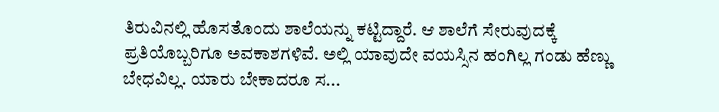ತಿರುವಿನಲ್ಲಿ ಹೊಸತೊಂದು ಶಾಲೆಯನ್ನು ಕಟ್ಟಿದ್ದಾರೆ. ಆ ಶಾಲೆಗೆ ಸೇರುವುದಕ್ಕೆ ಪ್ರತಿಯೊಬ್ಬರಿಗೂ ಅವಕಾಶಗಳಿವೆ. ಅಲ್ಲಿ ಯಾವುದೇ ವಯಸ್ಸಿನ ಹಂಗಿಲ್ಲ ಗಂಡು ಹೆಣ್ಣು ಬೇಧವಿಲ್ಲ. ಯಾರು ಬೇಕಾದರೂ ಸ...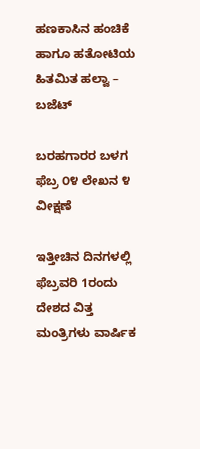ಹಣಕಾಸಿನ ಹಂಚಿಕೆ ಹಾಗೂ ಹತೋಟಿಯ ಹಿತಮಿತ ಹಲ್ವಾ – ಬಜೆಟ್

ಬರಹಗಾರರ ಬಳಗ ಫೆಬ್ರ ೦೪ ಲೇಖನ ೪ ವೀಕ್ಷಣೆ

ಇತ್ತೀಚಿನ ದಿನಗಳಲ್ಲಿ ಫೆಬ್ರವರಿ 1ರಂದು ದೇಶದ ವಿತ್ತ ಮಂತ್ರಿಗಳು ವಾರ್ಷಿಕ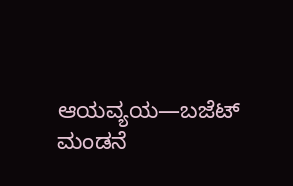ಆಯವ್ಯಯ—ಬಜೆಟ್ ಮಂಡನೆ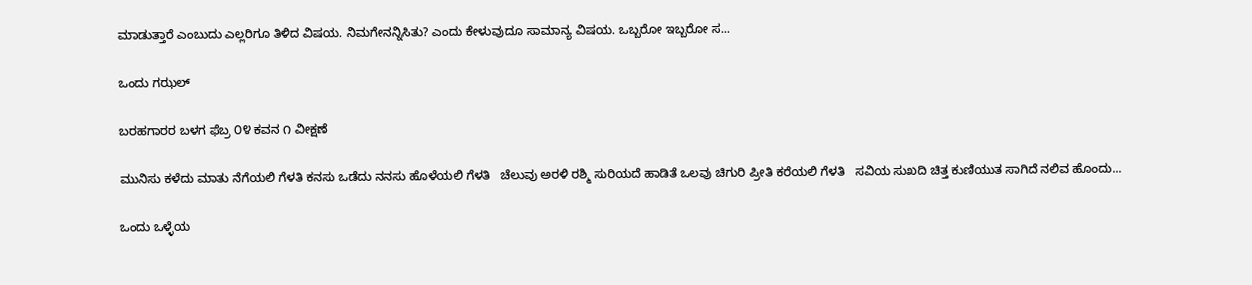ಮಾಡುತ್ತಾರೆ ಎಂಬುದು ಎಲ್ಲರಿಗೂ ತಿಳಿದ ವಿಷಯ. ನಿಮಗೇನನ್ನಿಸಿತು? ಎಂದು ಕೇಳುವುದೂ ಸಾಮಾನ್ಯ ವಿಷಯ. ಒಬ್ಬರೋ ಇಬ್ಬರೋ ಸ...

ಒಂದು ಗಝಲ್

ಬರಹಗಾರರ ಬಳಗ ಫೆಬ್ರ ೦೪ ಕವನ ೧ ವೀಕ್ಷಣೆ

ಮುನಿಸು ಕಳೆದು ಮಾತು ನೆಗೆಯಲಿ ಗೆಳತಿ ಕನಸು ಒಡೆದು ನನಸು ಹೊಳೆಯಲಿ ಗೆಳತಿ   ಚೆಲುವು ಅರಳಿ ರಶ್ಮಿ ಸುರಿಯದೆ ಹಾಡಿತೆ ಒಲವು ಚಿಗುರಿ ಪ್ರೀತಿ ಕರೆಯಲಿ ಗೆಳತಿ   ಸವಿಯ ಸುಖದಿ ಚಿತ್ತ ಕುಣಿಯುತ ಸಾಗಿದೆ ನಲಿವ ಹೊಂದು...

ಒಂದು ಒಳ್ಳೆಯ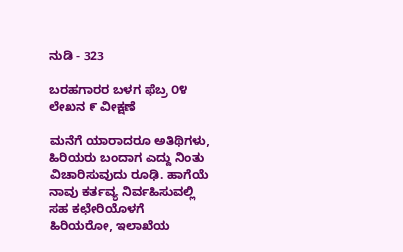ನುಡಿ - 323

ಬರಹಗಾರರ ಬಳಗ ಫೆಬ್ರ ೦೪ ಲೇಖನ ೯ ವೀಕ್ಷಣೆ

ಮನೆಗೆ ಯಾರಾದರೂ ಅತಿಥಿಗಳು, ಹಿರಿಯರು ಬಂದಾಗ ಎದ್ದು ನಿಂತು ವಿಚಾರಿಸುವುದು ರೂಢಿ. ಹಾಗೆಯೆ ನಾವು ಕರ್ತವ್ಯ ನಿರ್ವಹಿಸುವಲ್ಲಿ ಸಹ ಕಛೇರಿಯೊಳಗೆ ಹಿರಿಯರೋ, ಇಲಾಖೆಯ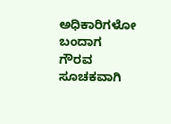ಅಧಿಕಾರಿಗಳೋ ಬಂದಾಗ ಗೌರವ ಸೂಚಕವಾಗಿ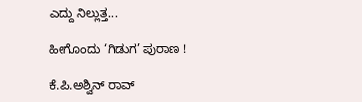ಎದ್ದು ನಿಲ್ಲುತ್ತ...

ಹೀಗೊಂದು ‘ಗಿಡುಗ’ ಪುರಾಣ !

ಕೆ.ಪಿ.ಅಶ್ವಿನ್ ರಾವ್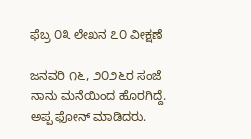ಫೆಬ್ರ ೦೩ ಲೇಖನ ೭೦ ವೀಕ್ಷಣೆ

ಜನವರಿ ೧೬, ೨೦೨೬ರ ಸಂಜೆ ನಾನು ಮನೆಯಿಂದ ಹೊರಗಿದ್ದೆ. ಅಪ್ಪ ಫೋನ್ ಮಾಡಿದರು.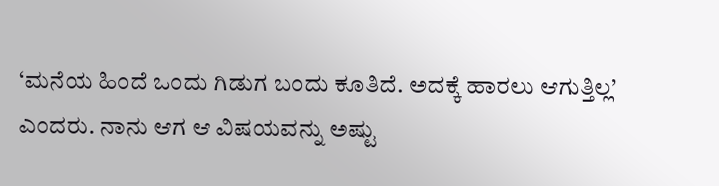‘ಮನೆಯ ಹಿಂದೆ ಒಂದು ಗಿಡುಗ ಬಂದು ಕೂತಿದೆ. ಅದಕ್ಕೆ ಹಾರಲು ಆಗುತ್ತಿಲ್ಲ’ ಎಂದರು. ನಾನು ಆಗ ಆ ವಿಷಯವನ್ನು ಅಷ್ಟು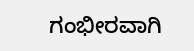ಗಂಭೀರವಾಗಿ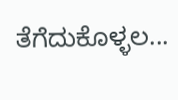ತೆಗೆದುಕೊಳ್ಳಲ...